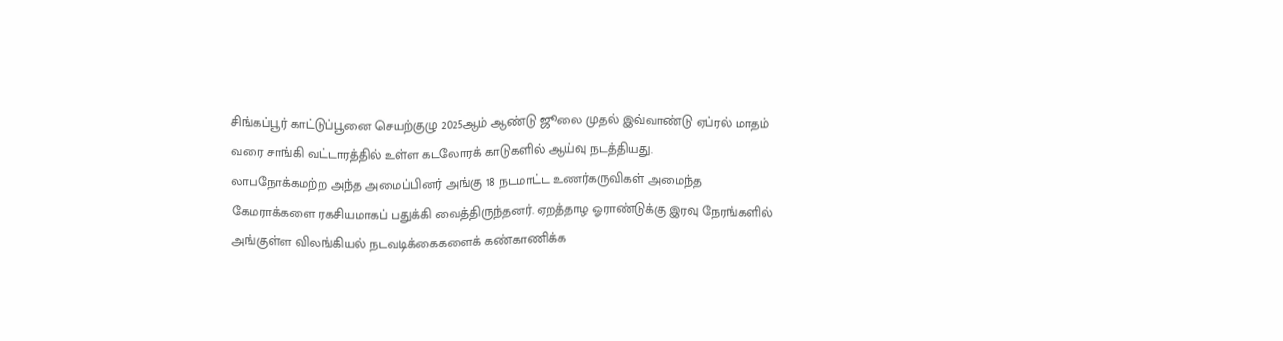சிங்கப்பூர் காட்டுப்பூனை செயற்குழு 2025ஆம் ஆண்டு ஜூலை முதல் இவ்வாண்டு ஏப்ரல் மாதம் வரை சாங்கி வட்டாரத்தில் உள்ள கடலோரக் காடுகளில் ஆய்வு நடத்தியது.
லாபநோக்கமற்ற அந்த அமைப்பினர் அங்கு 18 நடமாட்ட உணர்கருவிகள் அமைந்த கேமராக்களை ரகசியமாகப் பதுக்கி வைத்திருந்தனர். ஏறத்தாழ ஓராண்டுக்கு இரவு நேரங்களில் அங்குள்ள விலங்கியல் நடவடிக்கைகளைக் கண்காணிக்க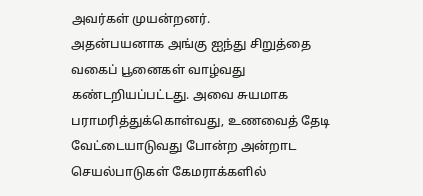அவர்கள் முயன்றனர்.
அதன்பயனாக அங்கு ஐந்து சிறுத்தை வகைப் பூனைகள் வாழ்வது கண்டறியப்பட்டது. அவை சுயமாக பராமரித்துக்கொள்வது, உணவைத் தேடி வேட்டையாடுவது போன்ற அன்றாட செயல்பாடுகள் கேமராக்களில்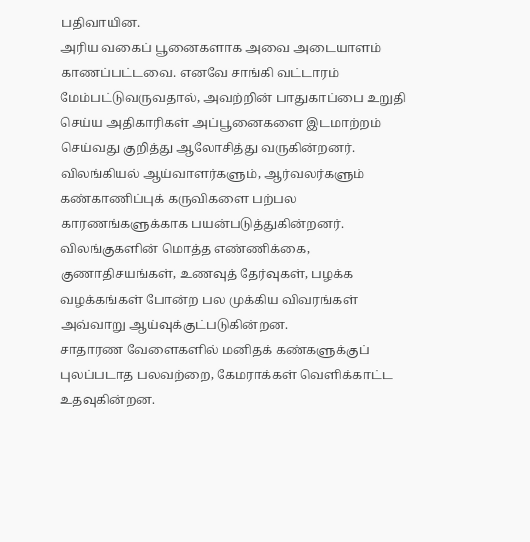பதிவாயின.
அரிய வகைப் பூனைகளாக அவை அடையாளம் காணப்பட்டவை. எனவே சாங்கி வட்டாரம் மேம்பட்டுவருவதால், அவற்றின் பாதுகாப்பை உறுதி செய்ய அதிகாரிகள் அப்பூனைகளை இடமாற்றம் செய்வது குறித்து ஆலோசித்து வருகின்றனர்.
விலங்கியல் ஆய்வாளர்களும், ஆர்வலர்களும் கண்காணிப்புக் கருவிகளை பற்பல காரணங்களுக்காக பயன்படுத்துகின்றனர்.
விலங்குகளின் மொத்த எண்ணிக்கை, குணாதிசயங்கள், உணவுத் தேர்வுகள், பழக்க வழக்கங்கள் போன்ற பல முக்கிய விவரங்கள் அவ்வாறு ஆய்வுக்குட்படுகின்றன.
சாதாரண வேளைகளில் மனிதக் கண்களுக்குப் புலப்படாத பலவற்றை, கேமராக்கள் வெளிக்காட்ட உதவுகின்றன.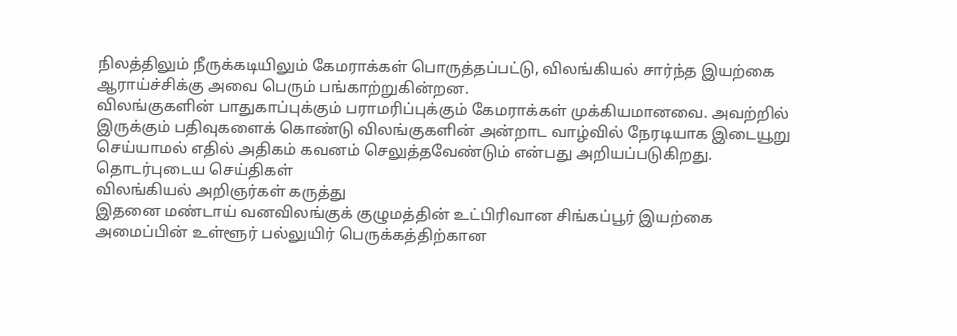நிலத்திலும் நீருக்கடியிலும் கேமராக்கள் பொருத்தப்பட்டு, விலங்கியல் சார்ந்த இயற்கை ஆராய்ச்சிக்கு அவை பெரும் பங்காற்றுகின்றன.
விலங்குகளின் பாதுகாப்புக்கும் பராமரிப்புக்கும் கேமராக்கள் முக்கியமானவை. அவற்றில் இருக்கும் பதிவுகளைக் கொண்டு விலங்குகளின் அன்றாட வாழ்வில் நேரடியாக இடையூறு செய்யாமல் எதில் அதிகம் கவனம் செலுத்தவேண்டும் என்பது அறியப்படுகிறது.
தொடர்புடைய செய்திகள்
விலங்கியல் அறிஞர்கள் கருத்து
இதனை மண்டாய் வனவிலங்குக் குழுமத்தின் உட்பிரிவான சிங்கப்பூர் இயற்கை அமைப்பின் உள்ளூர் பல்லுயிர் பெருக்கத்திற்கான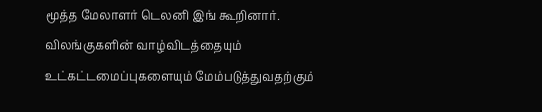மூத்த மேலாளர் டெலனி இங் கூறினார்.
விலங்குகளின் வாழ்விடத்தையும் உட்கட்டமைப்புகளையும் மேம்படுத்துவதற்கும்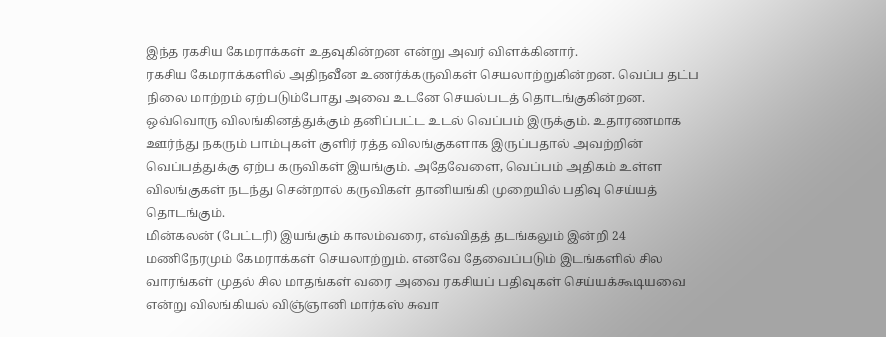இந்த ரகசிய கேமராக்கள் உதவுகின்றன என்று அவர் விளக்கினார்.
ரகசிய கேமராக்களில் அதிநவீன உணர்க்கருவிகள் செயலாற்றுகின்றன. வெப்ப தட்ப நிலை மாற்றம் ஏற்படும்போது அவை உடனே செயல்படத் தொடங்குகின்றன.
ஒவ்வொரு விலங்கினத்துக்கும் தனிப்பட்ட உடல் வெப்பம் இருக்கும். உதாரணமாக ஊர்ந்து நகரும் பாம்புகள் குளிர் ரத்த விலங்குகளாக இருப்பதால் அவற்றின் வெப்பத்துக்கு ஏற்ப கருவிகள் இயங்கும். அதேவேளை, வெப்பம் அதிகம் உள்ள விலங்குகள் நடந்து சென்றால் கருவிகள் தானியங்கி முறையில் பதிவு செய்யத் தொடங்கும்.
மின்கலன் (பேட்டரி) இயங்கும் காலம்வரை, எவ்விதத் தடங்கலும் இன்றி 24 மணிநேரமும் கேமராக்கள் செயலாற்றும். எனவே தேவைப்படும் இடங்களில் சில வாரங்கள் முதல் சில மாதங்கள் வரை அவை ரகசியப் பதிவுகள் செய்யக்கூடியவை என்று விலங்கியல் விஞ்ஞானி மார்கஸ் சுவா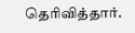தெரிவித்தார்.